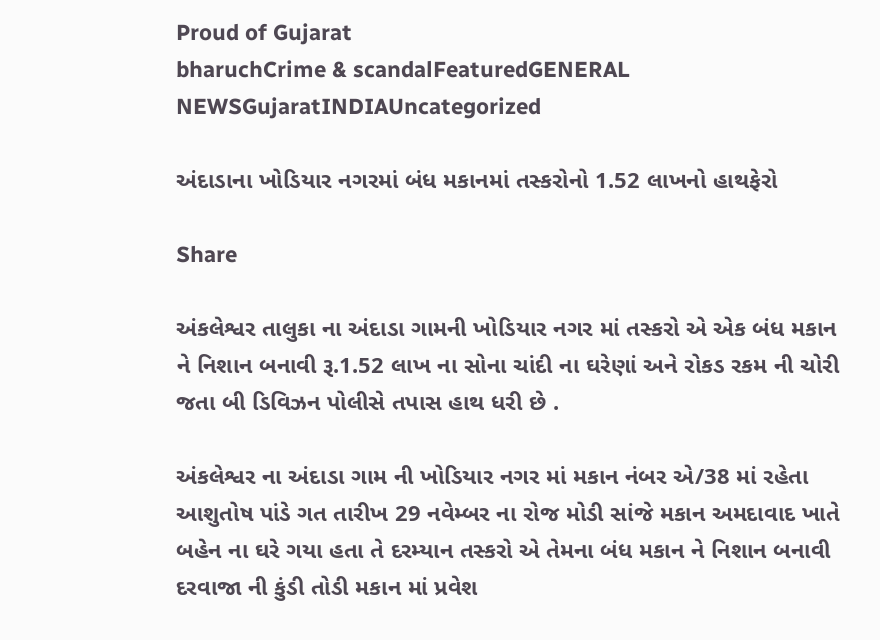Proud of Gujarat
bharuchCrime & scandalFeaturedGENERAL NEWSGujaratINDIAUncategorized

અંદાડાના ખોડિયાર નગરમાં બંધ મકાનમાં તસ્કરોનો 1.52 લાખનો હાથફેરો

Share

અંકલેશ્વર તાલુકા ના અંદાડા ગામની ખોડિયાર નગર માં તસ્કરો એ એક બંધ મકાન ને નિશાન બનાવી રૂ.1.52 લાખ ના સોના ચાંદી ના ઘરેણાં અને રોકડ રકમ ની ચોરી જતા બી ડિવિઝન પોલીસે તપાસ હાથ ધરી છે .

અંકલેશ્વર ના અંદાડા ગામ ની ખોડિયાર નગર માં મકાન નંબર એ/38 માં રહેતા આશુતોષ પાંડે ગત તારીખ 29 નવેમ્બર ના રોજ મોડી સાંજે મકાન અમદાવાદ ખાતે બહેન ના ઘરે ગયા હતા તે દરમ્યાન તસ્કરો એ તેમના બંધ મકાન ને નિશાન બનાવી દરવાજા ની કુંડી તોડી મકાન માં પ્રવેશ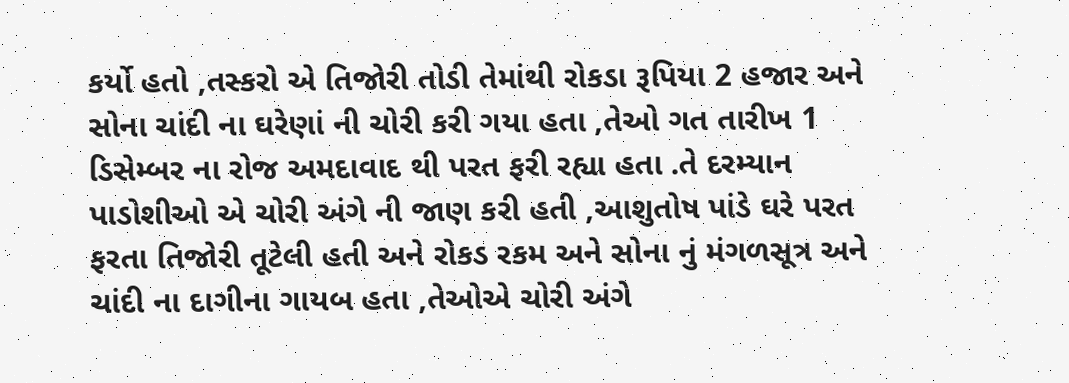કર્યો હતો ,તસ્કરો એ તિજોરી તોડી તેમાંથી રોકડા રૂપિયા 2 હજાર અને સોના ચાંદી ના ઘરેણાં ની ચોરી કરી ગયા હતા ,તેઓ ગત તારીખ 1 ડિસેમ્બર ના રોજ અમદાવાદ થી પરત ફરી રહ્યા હતા .તે દરમ્યાન પાડોશીઓ એ ચોરી અંગે ની જાણ કરી હતી ,આશુતોષ પાંડે ઘરે પરત ફરતા તિજોરી તૂટેલી હતી અને રોકડ રકમ અને સોના નું મંગળસૂત્ર અને ચાંદી ના દાગીના ગાયબ હતા ,તેઓએ ચોરી અંગે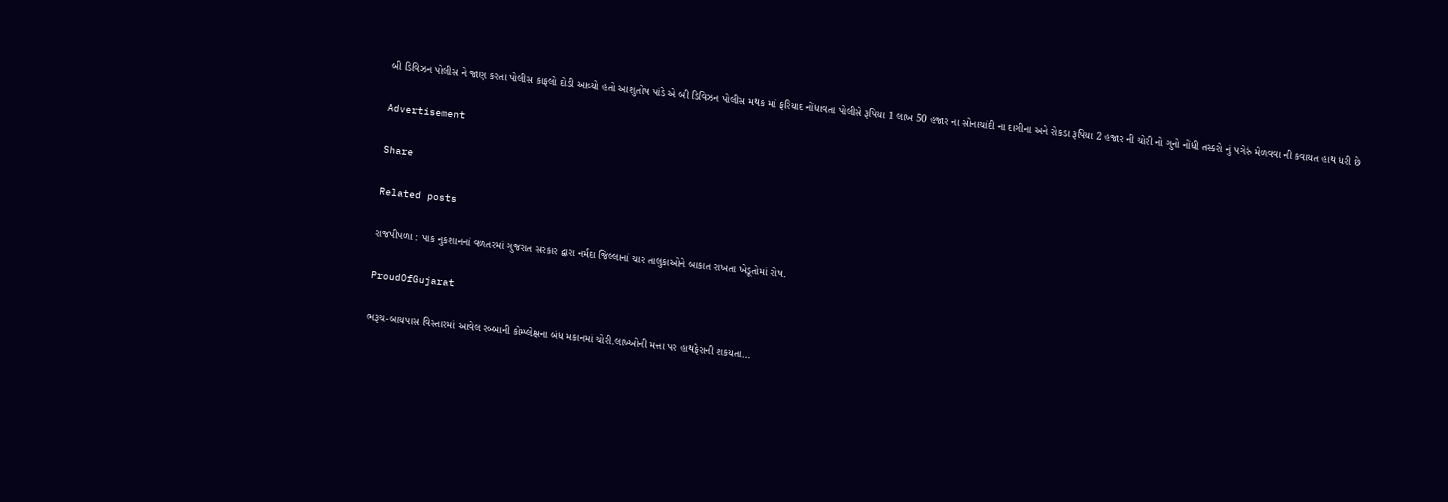બી ડિવિઝન પોલીસ ને જાણ કરતા પોલીસ કાફલો દોડી આવ્યો હતો આશુતોષ પાંડે એ બી ડિવિઝન પોલીસ મથક માં ફરિયાદ નોંધાવતા પોલીસે રૂપિયા 1 લાખ 50 હજાર ના સોનાચાંદી ના દાગીના અને રોકડા રૂપિયા 2 હજાર ની ચોરી નો ગુનો નોંધી તસ્કરો નું પગેરું મેળવવા ની કવાયત હાથ ધરી છે

Advertisement

Share

Related posts

રાજપીપળા : પાક નુકશાનનાં વળતરમાં ગુજરાત સરકાર દ્વારા નર્મદા જિલ્લાનાં ચાર તાલુકાઓને બાકાત રાખતા ખેડૂતોમાં રોષ.

ProudOfGujarat

ભરૂચ-બાયપાસ વિસ્તારમાં આવેલ રબ્બાની કોમ્પ્લેક્ષના બંધ મકાનમાં ચોરી.લાખ્ખોની મત્તા પર હાથફેરાની શકયતા…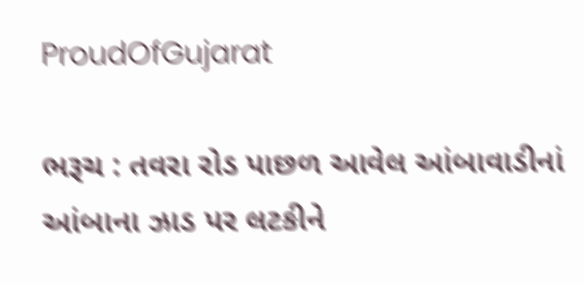ProudOfGujarat

ભરૂચ : તવરા રોડ પાછળ આવેલ આંબાવાડીનાં આંબાના ઝાડ પર લટકીને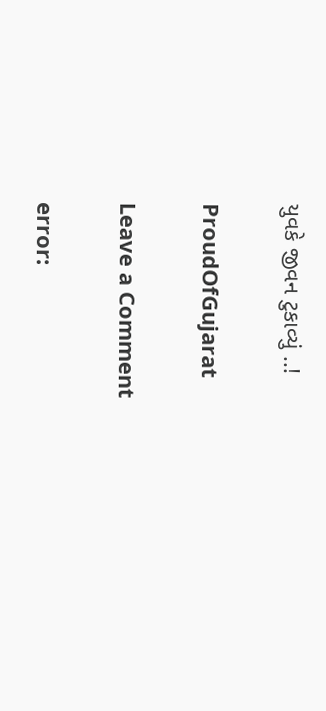યુવકે જીવન ટુકાવ્યું ..!

ProudOfGujarat

Leave a Comment

error: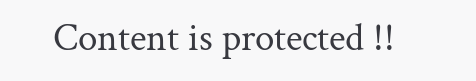Content is protected !!